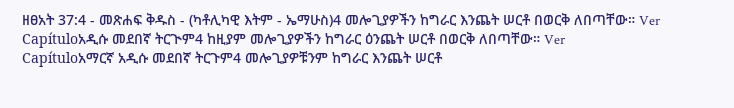ዘፀአት 37:4 - መጽሐፍ ቅዱስ - (ካቶሊካዊ እትም - ኤማሁስ)4 መሎጊያዎችን ከግራር እንጨት ሠርቶ በወርቅ ለበጣቸው። Ver Capítuloአዲሱ መደበኛ ትርጒም4 ከዚያም መሎጊያዎችን ከግራር ዕንጨት ሠርቶ በወርቅ ለበጣቸው። Ver Capítuloአማርኛ አዲሱ መደበኛ ትርጉም4 መሎጊያዎቹንም ከግራር እንጨት ሠርቶ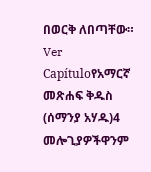በወርቅ ለበጣቸው። Ver Capítuloየአማርኛ መጽሐፍ ቅዱስ (ሰማንያ አሃዱ)4 መሎጊያዎችዋንም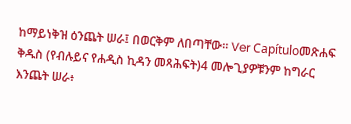ከማይነቅዝ ዕንጨት ሠራ፤ በወርቅም ለበጣቸው። Ver Capítuloመጽሐፍ ቅዱስ (የብሉይና የሐዲስ ኪዳን መጻሕፍት)4 መሎጊያዎቹንም ከግራር እንጨት ሠራ፥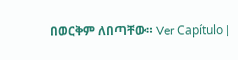በወርቅም ለበጣቸው። Ver Capítulo |